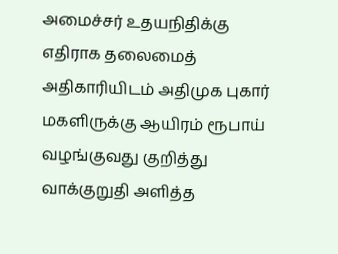அமைச்சர் உதயநிதிக்கு எதிராக தலைமைத் அதிகாரியிடம் அதிமுக புகார்
மகளிருக்கு ஆயிரம் ரூபாய் வழங்குவது குறித்து வாக்குறுதி அளித்த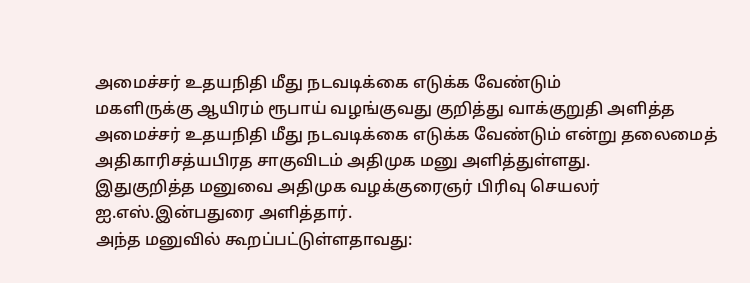அமைச்சர் உதயநிதி மீது நடவடிக்கை எடுக்க வேண்டும்
மகளிருக்கு ஆயிரம் ரூபாய் வழங்குவது குறித்து வாக்குறுதி அளித்த அமைச்சர் உதயநிதி மீது நடவடிக்கை எடுக்க வேண்டும் என்று தலைமைத் அதிகாரிசத்யபிரத சாகுவிடம் அதிமுக மனு அளித்துள்ளது.
இதுகுறித்த மனுவை அதிமுக வழக்குரைஞர் பிரிவு செயலர் ஐ.எஸ்.இன்பதுரை அளித்தார்.
அந்த மனுவில் கூறப்பட்டுள்ளதாவது: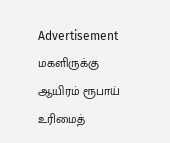Advertisement
மகளிருக்கு ஆயிரம் ரூபாய் உரிமைத்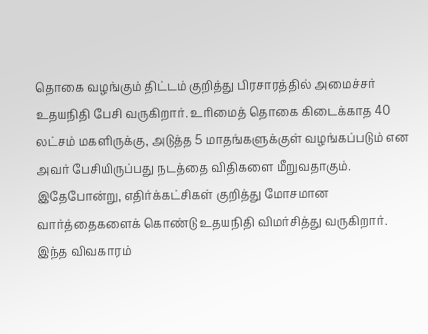தொகை வழங்கும் திட்டம் குறித்து பிரசாரத்தில் அமைச்சர் உதயநிதி பேசி வருகிறார். உரிமைத் தொகை கிடைக்காத 40 லட்சம் மகளிருக்கு, அடுத்த 5 மாதங்களுக்குள் வழங்கப்படும் என அவர் பேசியிருப்பது நடத்தை விதிகளை மீறுவதாகும்.
இதேபோன்று, எதிர்க்கட்சிகள் குறித்து மோசமான வார்த்தைகளைக் கொண்டு உதயநிதி விமர்சித்து வருகிறார். இந்த விவகாரம்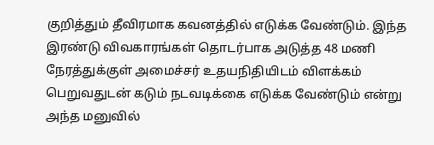குறித்தும் தீவிரமாக கவனத்தில் எடுக்க வேண்டும். இந்த இரண்டு விவகாரங்கள் தொடர்பாக அடுத்த 48 மணி நேரத்துக்குள் அமைச்சர் உதயநிதியிடம் விளக்கம் பெறுவதுடன் கடும் நடவடிக்கை எடுக்க வேண்டும் என்று அந்த மனுவில்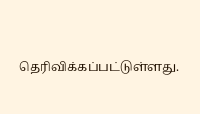தெரிவிக்கப்பட்டுள்ளது.